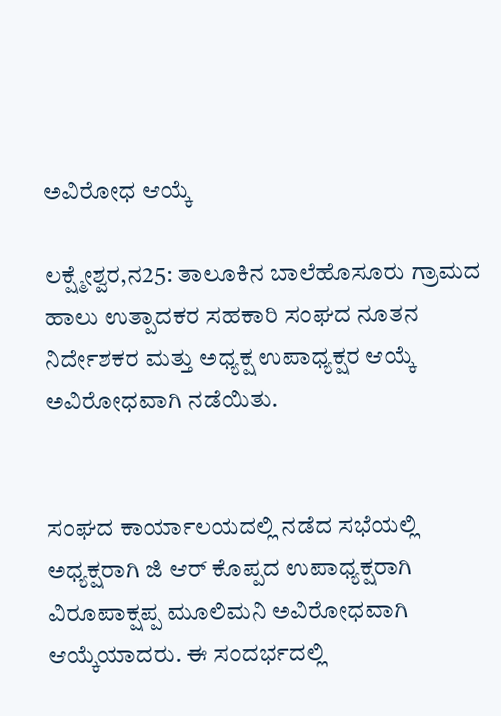ಅವಿರೋಧ ಆಯ್ಕೆ

ಲಕ್ಷ್ಮೇಶ್ವರ,ನ25: ತಾಲೂಕಿನ ಬಾಲೆಹೊಸೂರು ಗ್ರಾಮದ ಹಾಲು ಉತ್ಪಾದಕರ ಸಹಕಾರಿ ಸಂಘದ ನೂತನ ನಿರ್ದೇಶಕರ ಮತ್ತು ಅಧ್ಯಕ್ಷ ಉಪಾಧ್ಯಕ್ಷರ ಆಯ್ಕೆ ಅವಿರೋಧವಾಗಿ ನಡೆಯಿತು.


ಸಂಘದ ಕಾರ್ಯಾಲಯದಲ್ಲಿ ನಡೆದ ಸಭೆಯಲ್ಲಿ ಅಧ್ಯಕ್ಷರಾಗಿ ಜಿ ಆರ್ ಕೊಪ್ಪದ ಉಪಾಧ್ಯಕ್ಷರಾಗಿ ವಿರೂಪಾಕ್ಷಪ್ಪ ಮೂಲಿಮನಿ ಅವಿರೋಧವಾಗಿ ಆಯ್ಕೆಯಾದರು. ಈ ಸಂದರ್ಭದಲ್ಲಿ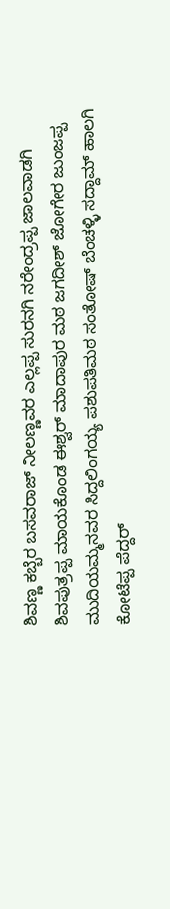ಶಿವಣ್ಣ ಕಬ್ಬೆರ ಬಸವರಾಜ್ ನೀಲಣ್ಣವರ ಎಲ್ಲಪ್ಪ ಸುರನಗಿ ನರೇಂದ್ರಪ್ಪ ಜಾಲವಾಡಗಿ ಶಿವಪುತ್ರಪ್ಪ ಮಾಯಕೊಂಡ ಈಶ್ವರ್ ಮಾದಾಪುರ ಮಠ ಜಗದೀಶ್ ಜೋಗೇರ ಜುಂಜಪ್ಪ ಮುದಿಯಮ್ಮನವರ ಸಿದ್ದಲಿಂಗಯ್ಯ ಪಶುಪತಿಮಠ ಸಂತೋಷ್ ಬೆಂಚಳ್ಳಿ ಸದ್ದಾಮ್ ಹಾಲಗಿ ಕೋಟೆಪ್ಪ ಪೆದ್ದರ್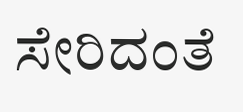ಸೇರಿದಂತೆ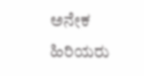ಅನೇಕ ಹಿರಿಯರು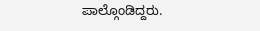ಪಾಲ್ಗೊಂಡಿದ್ದರು.